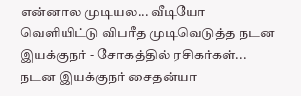என்னால முடியல... வீடியோ வெளியிட்டு விபரீத முடிவெடுத்த நடன இயக்குநர் - சோகத்தில் ரசிகர்கள்...
நடன இயக்குநர் சைதன்யா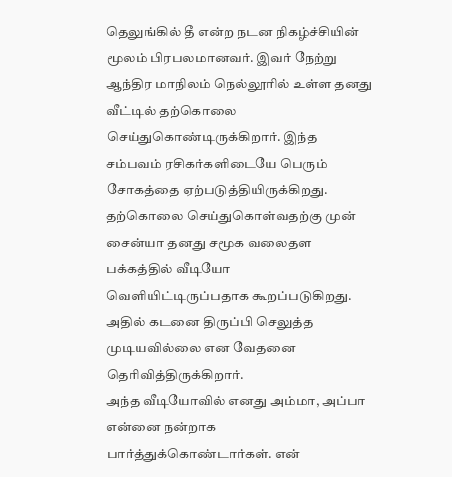தெலுங்கில் தீ என்ற நடன நிகழ்ச்சியின் மூலம் பிரபலமானவர். இவர் நேற்று ஆந்திர மாநிலம் நெல்லூரில் உள்ள தனது வீட்டில் தற்கொலை செய்துகொண்டிருக்கிறார். இந்த சம்பவம் ரசிகர்களிடையே பெரும் சோகத்தை ஏற்படுத்தியிருக்கிறது.
தற்கொலை செய்துகொள்வதற்கு முன் சைன்யா தனது சமூக வலைதள பக்கத்தில் வீடியோ வெளியிட்டிருப்பதாக கூறப்படுகிறது. அதில் கடனை திருப்பி செலுத்த முடியவில்லை என வேதனை தெரிவித்திருக்கிறார்.
அந்த வீடியோவில் எனது அம்மா, அப்பா என்னை நன்றாக பார்த்துக்கொண்டார்கள். என்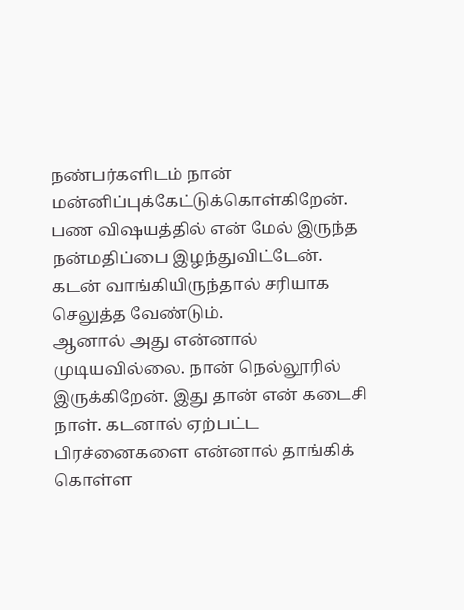நண்பர்களிடம் நான் மன்னிப்புக்கேட்டுக்கொள்கிறேன். பண விஷயத்தில் என் மேல் இருந்த நன்மதிப்பை இழந்துவிட்டேன். கடன் வாங்கியிருந்தால் சரியாக செலுத்த வேண்டும்.
ஆனால் அது என்னால் முடியவில்லை. நான் நெல்லூரில் இருக்கிறேன். இது தான் என் கடைசி நாள். கடனால் ஏற்பட்ட பிரச்னைகளை என்னால் தாங்கிக் கொள்ள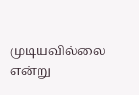முடியவில்லை என்று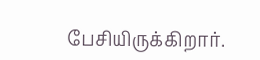பேசியிருக்கிறார்.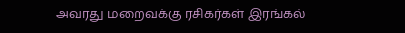அவரது மறைவக்கு ரசிகர்கள் இரங்கல்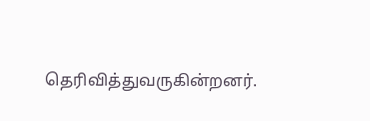தெரிவித்துவருகின்றனர்.